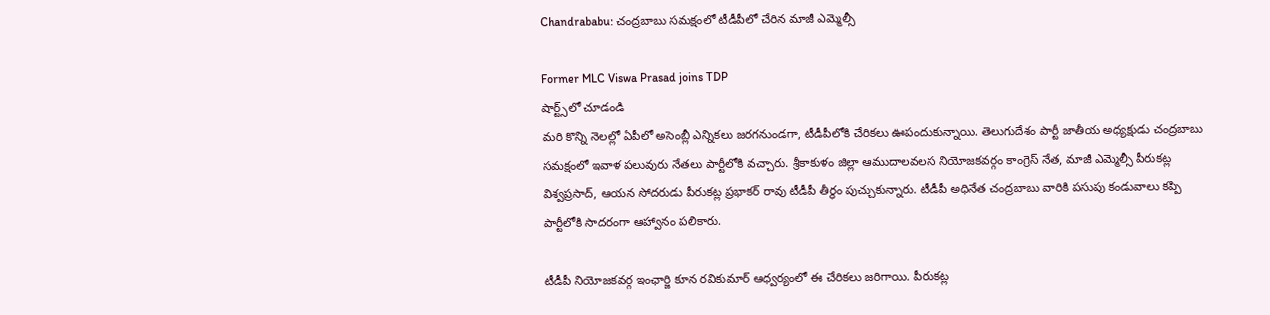Chandrababu: చంద్రబాబు సమక్షంలో టీడీపీలో చేరిన మాజీ ఎమ్మెల్సీ

Former MLC Viswa Prasad joins TDP
షార్ట్స్‌లో చూడండి
మరి కొన్ని నెలల్లో ఏపీలో అసెంబ్లీ ఎన్నికలు జరగనుండగా, టీడీపీలోకి చేరికలు ఊపందుకున్నాయి. తెలుగుదేశం పార్టీ జాతీయ అధ్యక్షుడు చంద్రబాబు సమక్షంలో ఇవాళ పలువురు నేతలు పార్టీలోకి వచ్చారు. శ్రీకాకుళం జిల్లా ఆముదాలవలస నియోజకవర్గం కాంగ్రెస్ నేత, మాజీ ఎమ్మెల్సీ పీరుకట్ల విశ్వప్రసాద్, ఆయన సోదరుడు పీరుకట్ల ప్రభాకర్ రావు టీడీపీ తీర్థం పుచ్చుకున్నారు. టీడీపీ అధినేత చంద్రబాబు వారికి పసుపు కండువాలు కప్పి పార్టీలోకి సాదరంగా ఆహ్వానం పలికారు.

టీడీపీ నియోజకవర్గ ఇంఛార్జి కూన రవికుమార్ ఆధ్వర్యంలో ఈ చేరికలు జరిగాయి. పీరుకట్ల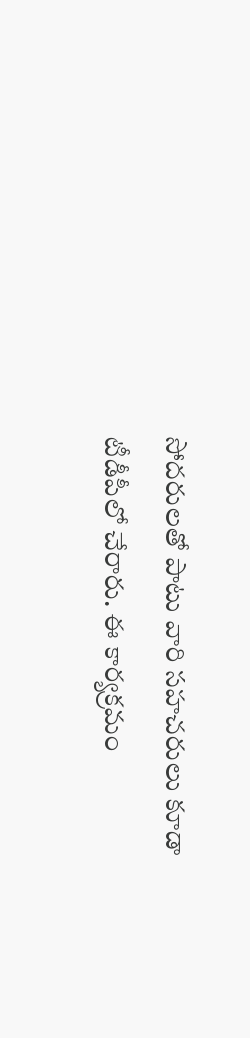సోదరులతో పాటు వారి సహచరులు కూడా టీడీపీలో చేరారు. ఈ కార్యక్రమం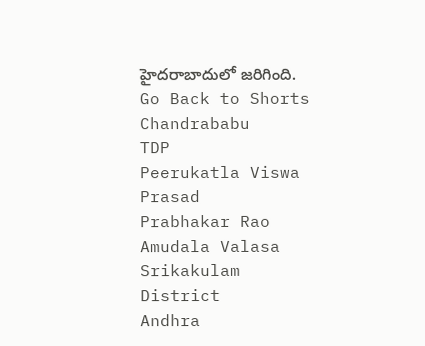హైదరాబాదులో జరిగింది.
Go Back to Shorts
Chandrababu
TDP
Peerukatla Viswa Prasad
Prabhakar Rao
Amudala Valasa
Srikakulam District
Andhra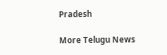Pradesh

More Telugu News